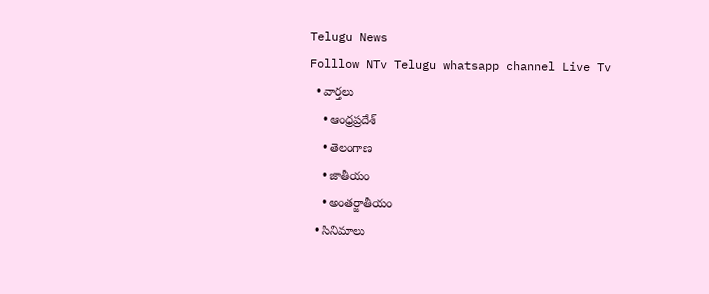Telugu News
Folllow NTv Telugu whatsapp channel Live Tv
  • వార్తలు
    • ఆంధ్రప్రదేశ్
    • తెలంగాణ
    • జాతీయం
    • అంతర్జాతీయం
  • సినిమాలు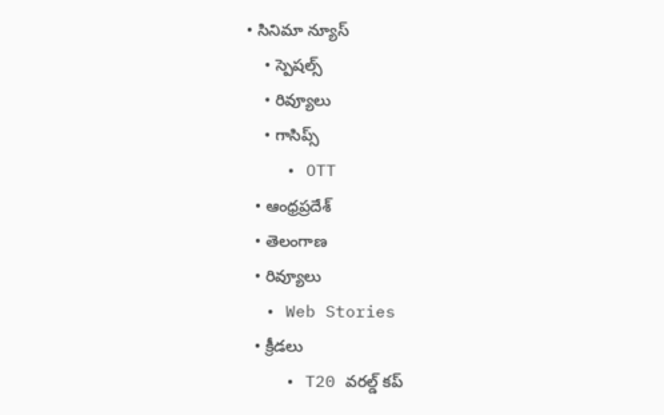• సినిమా న్యూస్
    • స్పెషల్స్
    • రివ్యూలు
    • గాసిప్స్
    • OTT
  • ఆంధ్రప్రదేశ్
  • తెలంగాణ
  • రివ్యూలు
  • Web Stories
  • క్రీడలు
    • T20 వరల్డ్ కప్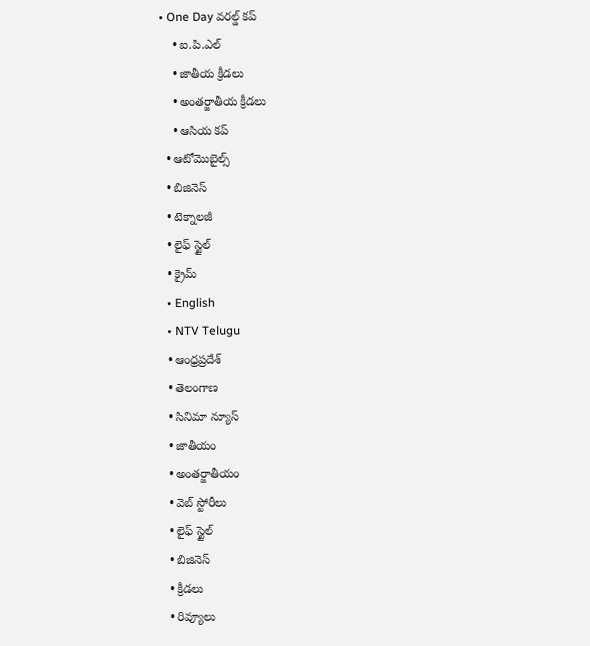• One Day వరల్డ్ కప్
    • ఐ.పి.ఎల్
    • జాతీయ క్రీడలు
    • అంతర్జాతీయ క్రీడలు
    • ఆసియ కప్
  • ఆటోమొబైల్స్
  • బిజినెస్‌
  • టెక్నాలజీ
  • లైఫ్ స్టైల్
  • క్రైమ్
  • English
  • NTV Telugu
  • ఆంధ్రప్రదేశ్
  • తెలంగాణ
  • సినిమా న్యూస్
  • జాతీయం
  • అంతర్జాతీయం
  • వెబ్ స్టోరీలు
  • లైఫ్ స్టైల్
  • బిజినెస్‌
  • క్రీడలు
  • రివ్యూలు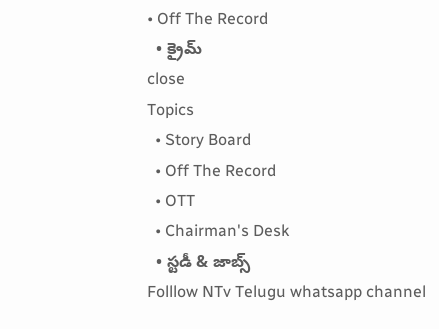• Off The Record
  • క్రైమ్
close
Topics
  • Story Board
  • Off The Record
  • OTT
  • Chairman's Desk
  • స్టడీ & జాబ్స్
Folllow NTv Telugu whatsapp channel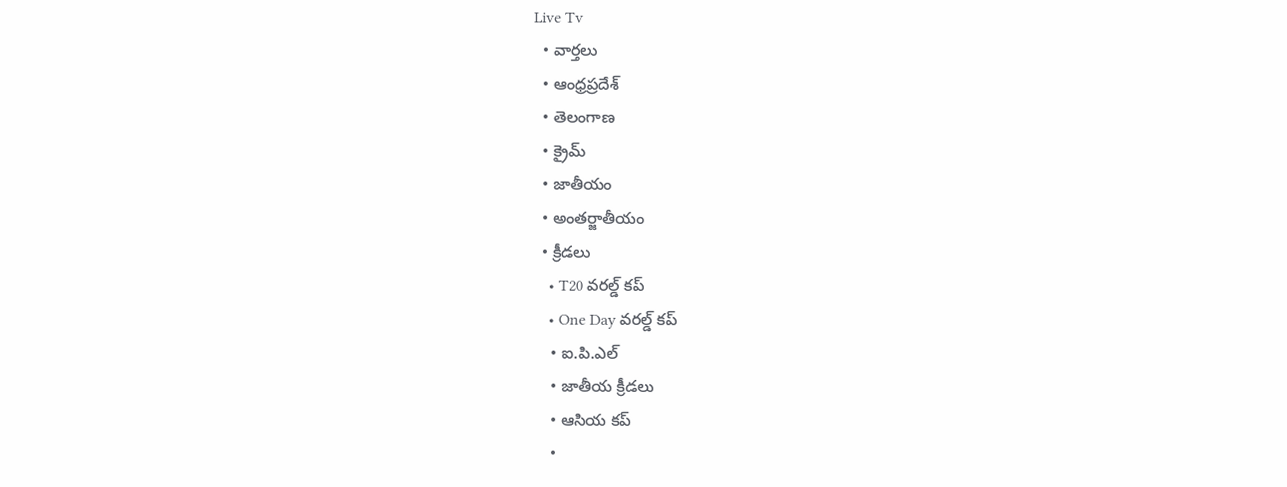Live Tv
  • వార్తలు
  • ఆంధ్రప్రదేశ్
  • తెలంగాణ
  • క్రైమ్
  • జాతీయం
  • అంతర్జాతీయం
  • క్రీడలు
    • T20 వరల్డ్ కప్
    • One Day వరల్డ్ కప్
    • ఐ.పి.ఎల్
    • జాతీయ క్రీడలు
    • ఆసియ కప్
    •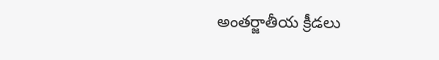అంతర్జాతీయ క్రీడలు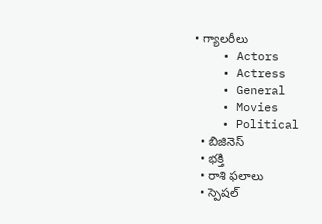• గ్యాలరీలు
    • Actors
    • Actress
    • General
    • Movies
    • Political
  • బిజినెస్‌
  • భక్తి
  • రాశి ఫలాలు
  • స్పెషల్‌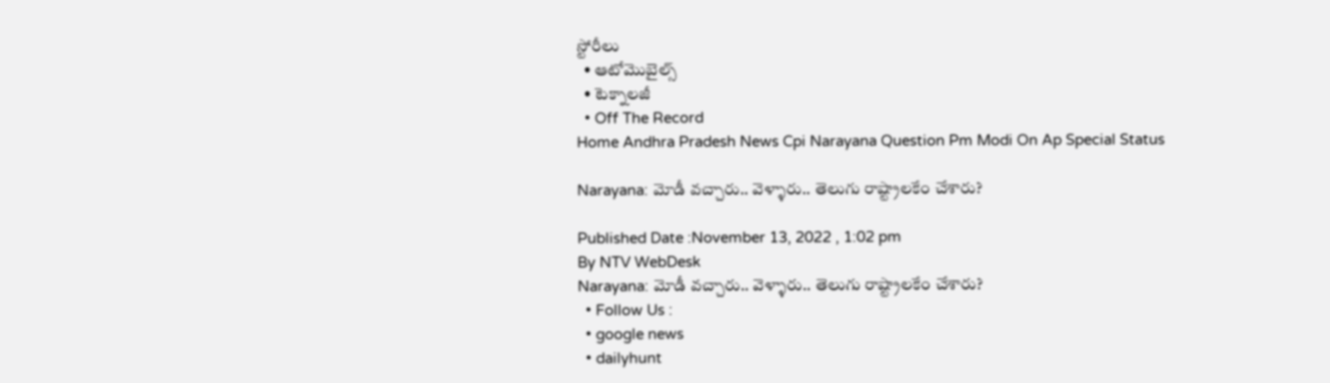స్టోరీలు
  • ఆటోమొబైల్స్
  • టెక్నాలజీ
  • Off The Record
Home Andhra Pradesh News Cpi Narayana Question Pm Modi On Ap Special Status

Narayana: మోడీ వచ్చారు.. వెళ్ళారు.. తెలుగు రాష్ట్రాలకేం చేశారు?

Published Date :November 13, 2022 , 1:02 pm
By NTV WebDesk
Narayana: మోడీ వచ్చారు.. వెళ్ళారు.. తెలుగు రాష్ట్రాలకేం చేశారు?
  • Follow Us :
  • google news
  • dailyhunt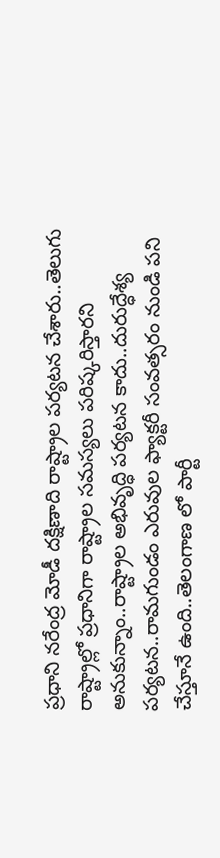ప్రధాని నరేంద్ర మోడీ దక్షిణాది రాష్ట్రాల పర్యటన చేశారు..తెలుగు రాష్ట్రాల్లో ప్రధానిగా రాష్ట్రాల సమస్యలు పరిష్కరిస్తారని అనుకున్నాం..రాష్ట్రాల అభివృద్ధి పర్యటన కాదు..దురుద్ధేశ్య పర్యటన..రామగుండం ఎరువుల ఫ్యాక్టరీ సంవత్సరం నుండి పని చేస్తూనే ఉంది..తెలంగాణ లో పార్టీ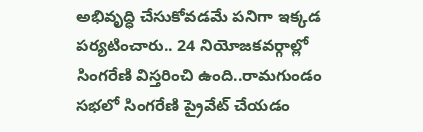అభివృద్ధి చేసుకోవడమే పనిగా ఇక్కడ పర్యటించారు.. 24 నియోజకవర్గాల్లో సింగరేణి విస్తరించి ఉంది..రామగుండం సభలో సింగరేణి ప్రైవేట్ చేయడం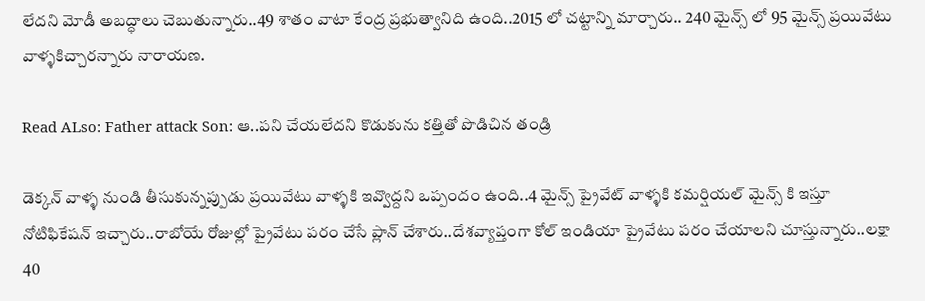లేదని మోడీ అబద్ధాలు చెబుతున్నారు..49 శాతం వాటా కేంద్ర ప్రభుత్వానిది ఉంది..2015 లో చట్టాన్ని మార్చారు.. 240 మైన్స్ లో 95 మైన్స్ ప్రయివేటు వాళ్ళకిచ్చారన్నారు నారాయణ.

Read ALso: Father attack Son: ఆ..పని చేయలేదని కొడుకును కత్తితో పొడిచిన తండ్రి

డెక్కన్ వాళ్ళ నుండి తీసుకున్నప్పుడు ప్రయివేటు వాళ్ళకి ఇవ్వొద్దని ఒప్పందం ఉంది..4 మైన్స్ ప్రైవేట్ వాళ్ళకి కమర్షియల్ మైన్స్ కి ఇస్తూ నోటిఫికేషన్ ఇచ్చారు..రాబోయే రోజుల్లో ప్రైవేటు పరం చేసే ప్లాన్ చేశారు..దేశవ్యాప్తంగా కోల్ ఇండియా ప్రైవేటు పరం చేయాలని చూస్తున్నారు..లక్షా 40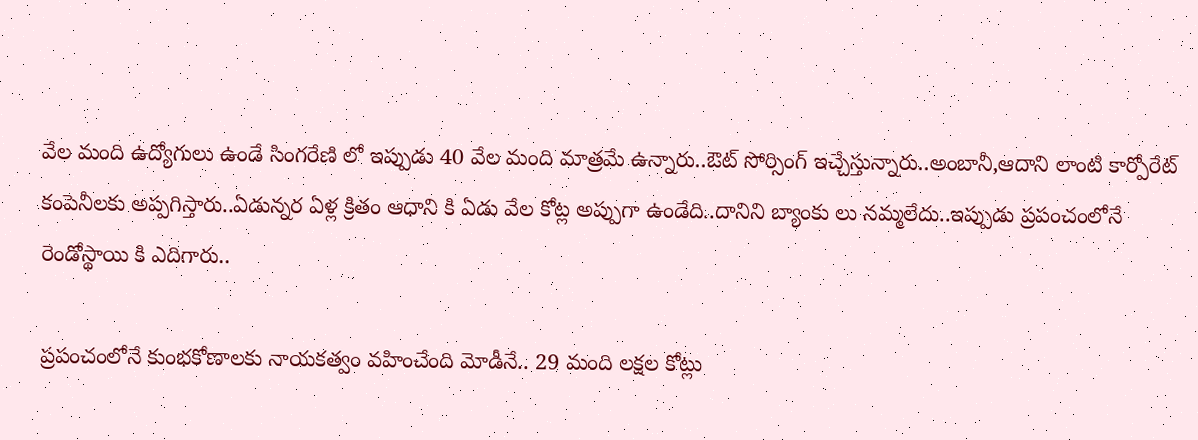వేల మంది ఉద్యోగులు ఉండే సింగరేణి లో ఇప్పుడు 40 వేల మంది మాత్రమే ఉన్నారు..ఔట్ సోర్సింగ్ ఇచ్చేస్తున్నారు..అంబానీ,ఆదాని లాంటి కార్పోరేట్ కంపెనీలకు అప్పగిస్తారు..ఏడున్నర ఏళ్ల క్రితం ఆధాని కి ఏడు వేల కోట్ల అప్పుగా ఉండేది..దానిని బ్యాంకు లు నమ్మలేదు..ఇప్పుడు ప్రపంచంలోనే రెండోస్థాయి కి ఎదిగారు..

ప్రపంచంలోనే కుంభకోణాలకు నాయకత్వం వహించేంది మోడీనే.. 29 మంది లక్షల కోట్లు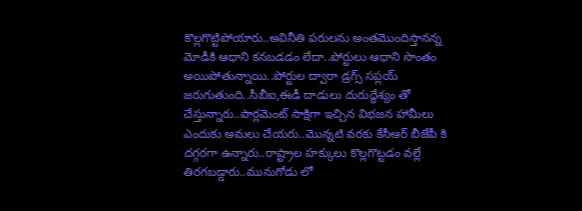కొల్లగొట్టిపోయారు..అవినీతి పరులను అంతమొందిస్తానన్న మోడీకి ఆధాని కనబడడం లేదా..పోర్టులు ఆధాని సొంతం అయిపోతున్నాయి..పోర్టుల ద్వారా డ్రగ్స్ సప్లయ్ జరుగుతుంది..సీబీఐ,ఈడీ దాడులు దురుద్ధేశ్యం తో చేస్తున్నారు..పార్లమెంట్ సాక్షిగా ఇచ్చిన విభజన హామీలు ఎందుకు అమలు చేయరు..మొన్నటి వరకు కేసీఆర్ బీజేపీ కి దగ్గరగా ఉన్నారు..రాష్ట్రాల హక్కులు కొల్లగొట్టడం వల్లే తిరగబడ్డారు..మునుగోడు లో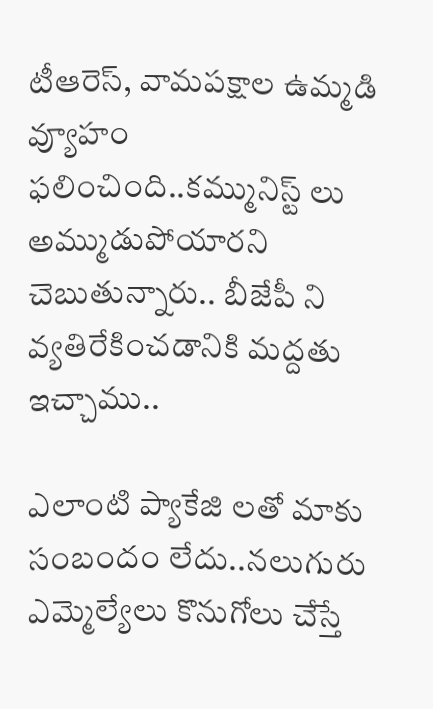టీఆరెస్, వామపక్షాల ఉమ్మడి వ్యూహం ఫలించింది..కమ్మునిస్ట్ లు అమ్ముడుపోయారని చెబుతున్నారు.. బీజేపీ ని వ్యతిరేకించడానికి మద్దతు ఇచ్చాము..

ఎలాంటి ప్యాకేజి లతో మాకు సంబందం లేదు..నలుగురు ఎమ్మెల్యేలు కొనుగోలు చేస్తే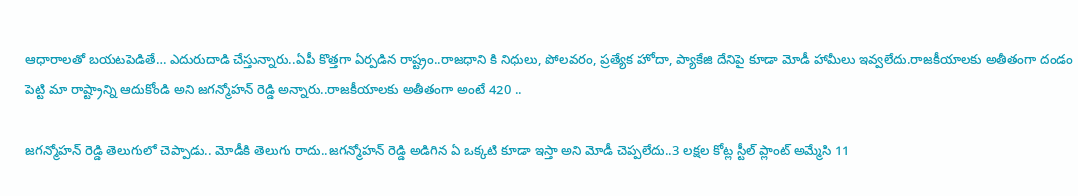ఆధారాలతో బయటపెడితే… ఎదురుదాడి చేస్తున్నారు..ఏపీ కొత్తగా ఏర్పడిన రాష్ట్రం..రాజధాని కి నిధులు, పోలవరం, ప్రత్యేక హోదా, ప్యాకేజి దేనిపై కూడా మోడీ హామీలు ఇవ్వలేదు.రాజకీయాలకు అతీతంగా దండం పెట్టి మా రాష్ట్రాన్ని ఆదుకోండి అని జగన్మోహన్ రెడ్డి అన్నారు..రాజకీయాలకు అతీతంగా అంటే 420 ..

జగన్మోహన్ రెడ్డి తెలుగులో చెప్పాడు.. మోడీకి తెలుగు రాదు..జగన్మోహన్ రెడ్డి అడిగిన ఏ ఒక్కటి కూడా ఇస్తా అని మోడీ చెప్పలేదు..3 లక్షల కోట్ల స్టీల్ ప్లాంట్ అమ్మేసి 11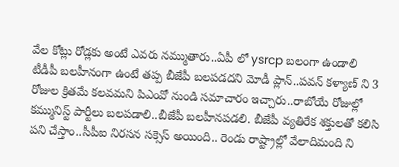వేల కోట్లు రోడ్లకు అంటే ఎవరు నమ్ముతారు..ఏపీ లో ysrcp బలంగా ఉండాలి టీడీపీ బలహీనంగా ఉంటే తప్ప బీజేపీ బలపడదని మోడీ ప్లాన్..పవన్ కళ్యాణ్ ని 3 రోజుల క్రితమే కలవమని పిఎంవో నుండి సమాచారం ఇచ్చారు..రాబోయే రోజుల్లో కమ్మునిస్ట్ పార్టీలు బలపడాలి..బీజేపీ బలహీనపడలి. బీజేపీ వ్యతిరేక శక్తులతో కలిసి పని చేస్తాం..సీపీఐ నిరసన సక్సెస్ అయింది.. రెండు రాష్ట్రాల్లో వేలాదిమంది ని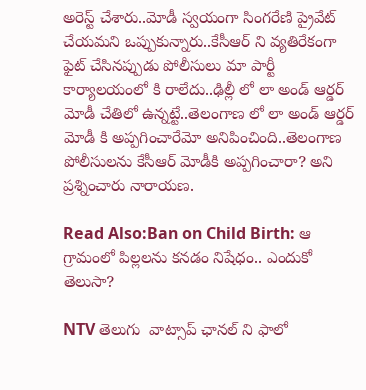అరెస్ట్ చేశారు..మోడీ స్వయంగా సింగరేణి ప్రైవేట్ చేయమని ఒప్పుకున్నారు..కేసీఆర్ ని వ్యతిరేకంగా ఫైట్ చేసినప్పుడు పోలీసులు మా పార్టీ కార్యాలయంలో కి రాలేదు..ఢిల్లీ లో లా అండ్ ఆర్డర్ మోడీ చేతిలో ఉన్నట్టే..తెలంగాణ లో లా అండ్ ఆర్డర్ మోడీ కి అప్పగించారేమో అనిపించింది..తెలంగాణ పోలీసులను కేసీఆర్ మోడీకి అప్పగించారా? అని ప్రశ్నించారు నారాయణ.

Read Also:Ban on Child Birth: ఆ గ్రామంలో పిల్లలను కనడం నిషేధం.. ఎందుకో తెలుసా?

NTV తెలుగు  వాట్సాప్ ఛానల్ ని ఫాలో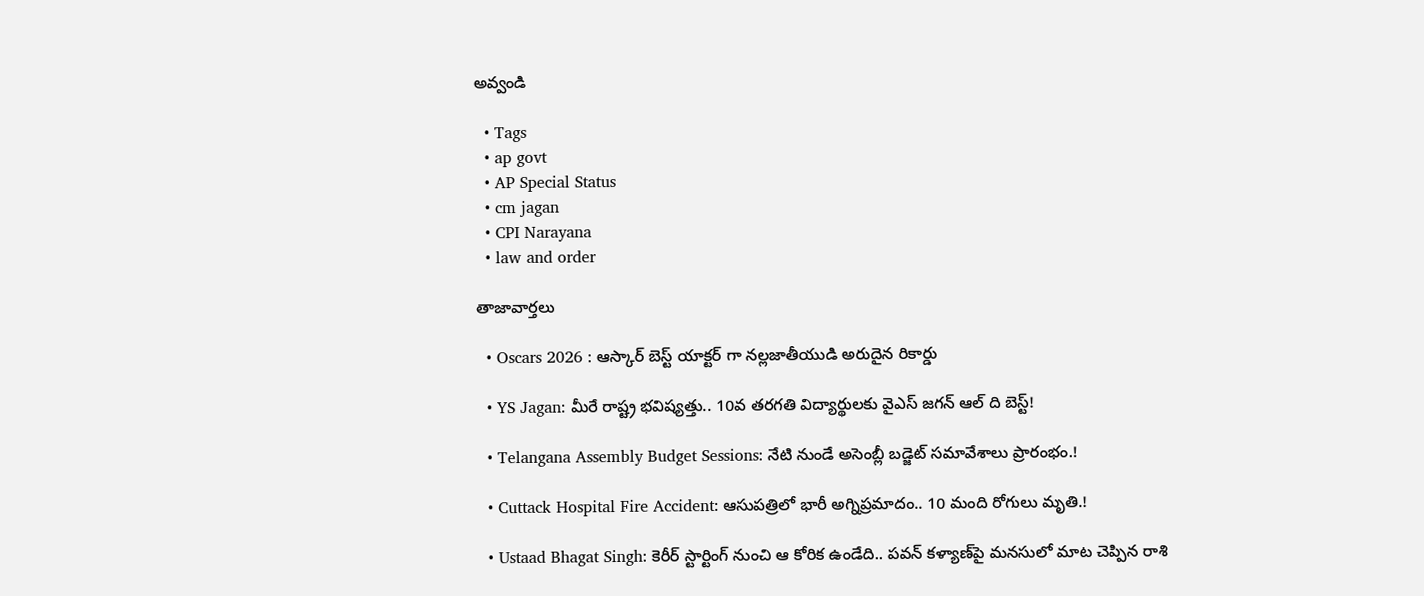అవ్వండి

  • Tags
  • ap govt
  • AP Special Status
  • cm jagan
  • CPI Narayana
  • law and order

తాజావార్తలు

  • Oscars 2026 : ఆస్కార్ బెస్ట్ యాక్టర్ గా నల్లజాతీయుడి అరుదైన రికార్డు

  • YS Jagan: మీరే రాష్ట్ర భవిష్యత్తు.. 10వ తరగతి విద్యార్థులకు వైఎస్ జగన్ ఆల్ ది బెస్ట్!

  • Telangana Assembly Budget Sessions: నేటి నుండే అసెంబ్లీ బడ్జెట్ సమావేశాలు ప్రారంభం.!

  • Cuttack Hospital Fire Accident: ఆసుపత్రిలో భారీ అగ్నిప్రమాదం.. 10 మంది రోగులు మృతి.!

  • Ustaad Bhagat Singh: కెరీర్ స్టార్టింగ్ నుంచి ఆ కోరిక ఉండేది.. పవన్‌ కళ్యాణ్‌పై మనసులో మాట చెప్పిన రాశి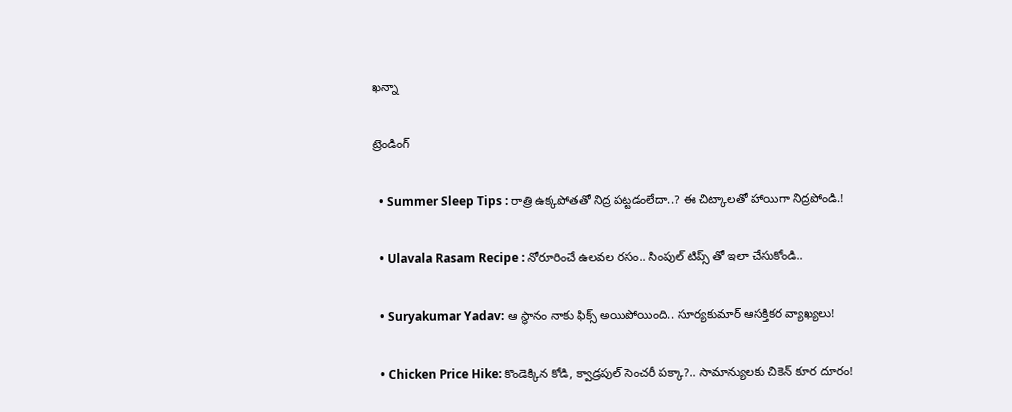ఖన్నా

ట్రెండింగ్‌

  • Summer Sleep Tips : రాత్రి ఉక్కపోతతో నిద్ర పట్టడంలేదా..? ఈ చిట్కాలతో హాయిగా నిద్రపోండి.!

  • Ulavala Rasam Recipe : నోరూరించే ఉలవల రసం.. సింపుల్ టిప్స్ తో ఇలా చేసుకోండి..

  • Suryakumar Yadav: ఆ స్థానం నాకు ఫిక్స్ అయిపోయింది.. సూర్యకుమార్ ఆసక్తికర వ్యాఖ్యలు!

  • Chicken Price Hike: కొండెక్కిన కోడి, క్వాడ్రపుల్ సెంచరీ పక్కా?.. సామాన్యులకు చికెన్ కూర దూరం!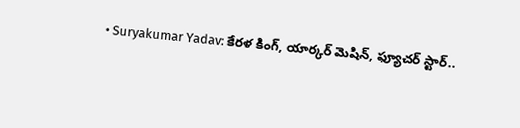• Suryakumar Yadav: కేరళ కింగ్, యార్కర్ మెషిన్, ఫ్యూచర్ స్టార్..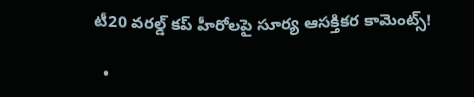టీ20 వరల్డ్ కప్ హీరోలపై సూర్య ఆసక్తికర కామెంట్స్!

  •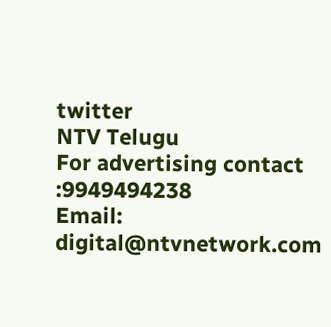twitter
NTV Telugu
For advertising contact :9949494238
Email: digital@ntvnetwork.com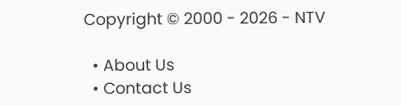Copyright © 2000 - 2026 - NTV

  • About Us
  • Contact Us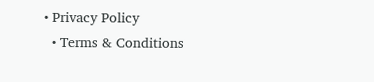• Privacy Policy
  • Terms & Conditions